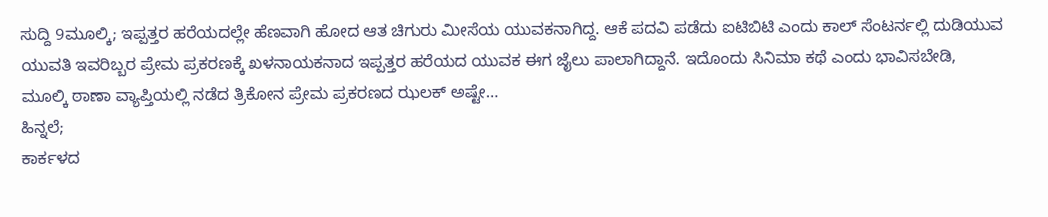ಸುದ್ದಿ 9ಮೂಲ್ಕಿ; ಇಪ್ಪತ್ತರ ಹರೆಯದಲ್ಲೇ ಹೆಣವಾಗಿ ಹೋದ ಆತ ಚಿಗುರು ಮೀಸೆಯ ಯುವಕನಾಗಿದ್ದ. ಆಕೆ ಪದವಿ ಪಡೆದು ಐಟಿಬಿಟಿ ಎಂದು ಕಾಲ್ ಸೆಂಟರ್ನಲ್ಲಿ ದುಡಿಯುವ ಯುವತಿ ಇವರಿಬ್ಬರ ಪ್ರೇಮ ಪ್ರಕರಣಕ್ಕೆ ಖಳನಾಯಕನಾದ ಇಪ್ಪತ್ತರ ಹರೆಯದ ಯುವಕ ಈಗ ಜೈಲು ಪಾಲಾಗಿದ್ದಾನೆ. ಇದೊಂದು ಸಿನಿಮಾ ಕಥೆ ಎಂದು ಭಾವಿಸಬೇಡಿ, ಮೂಲ್ಕಿ ಠಾಣಾ ವ್ಯಾಪ್ತಿಯಲ್ಲಿ ನಡೆದ ತ್ರಿಕೋನ ಪ್ರೇಮ ಪ್ರಕರಣದ ಝಲಕ್ ಅಷ್ಟೇ…
ಹಿನ್ನಲೆ;
ಕಾರ್ಕಳದ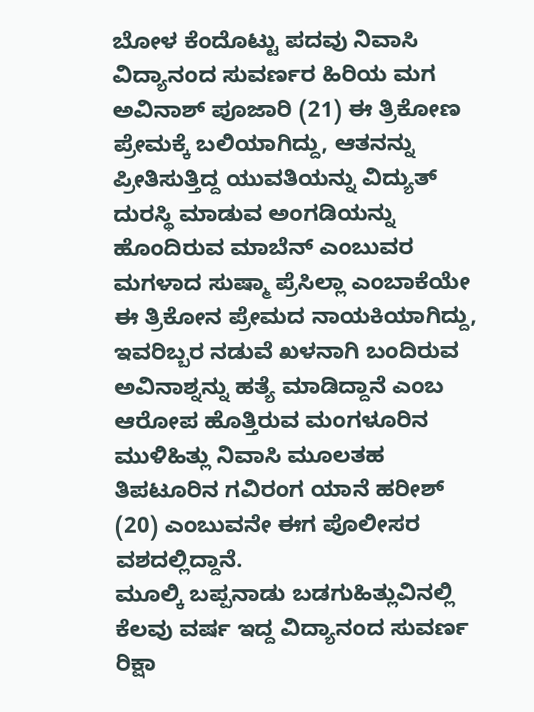ಬೋಳ ಕೆಂದೊಟ್ಟು ಪದವು ನಿವಾಸಿ ವಿದ್ಯಾನಂದ ಸುವರ್ಣರ ಹಿರಿಯ ಮಗ ಅವಿನಾಶ್ ಪೂಜಾರಿ (21) ಈ ತ್ರಿಕೋಣ ಪ್ರೇಮಕ್ಕೆ ಬಲಿಯಾಗಿದ್ದು, ಆತನನ್ನು ಪ್ರೀತಿಸುತ್ತಿದ್ದ ಯುವತಿಯನ್ನು ವಿದ್ಯುತ್ ದುರಸ್ಥಿ ಮಾಡುವ ಅಂಗಡಿಯನ್ನು ಹೊಂದಿರುವ ಮಾಬೆನ್ ಎಂಬುವರ ಮಗಳಾದ ಸುಷ್ಮಾ ಪ್ರೆಸಿಲ್ಲಾ ಎಂಬಾಕೆಯೇ ಈ ತ್ರಿಕೋನ ಪ್ರೇಮದ ನಾಯಕಿಯಾಗಿದ್ದು, ಇವರಿಬ್ಬರ ನಡುವೆ ಖಳನಾಗಿ ಬಂದಿರುವ ಅವಿನಾಶ್ನನ್ನು ಹತ್ಯೆ ಮಾಡಿದ್ದಾನೆ ಎಂಬ ಆರೋಪ ಹೊತ್ತಿರುವ ಮಂಗಳೂರಿನ ಮುಳಿಹಿತ್ಲು ನಿವಾಸಿ ಮೂಲತಹ ತಿಪಟೂರಿನ ಗವಿರಂಗ ಯಾನೆ ಹರೀಶ್ (20) ಎಂಬುವನೇ ಈಗ ಪೊಲೀಸರ ವಶದಲ್ಲಿದ್ದಾನೆ.
ಮೂಲ್ಕಿ ಬಪ್ಪನಾಡು ಬಡಗುಹಿತ್ಲುವಿನಲ್ಲಿ ಕೆಲವು ವರ್ಷ ಇದ್ದ ವಿದ್ಯಾನಂದ ಸುವರ್ಣ ರಿಕ್ಷಾ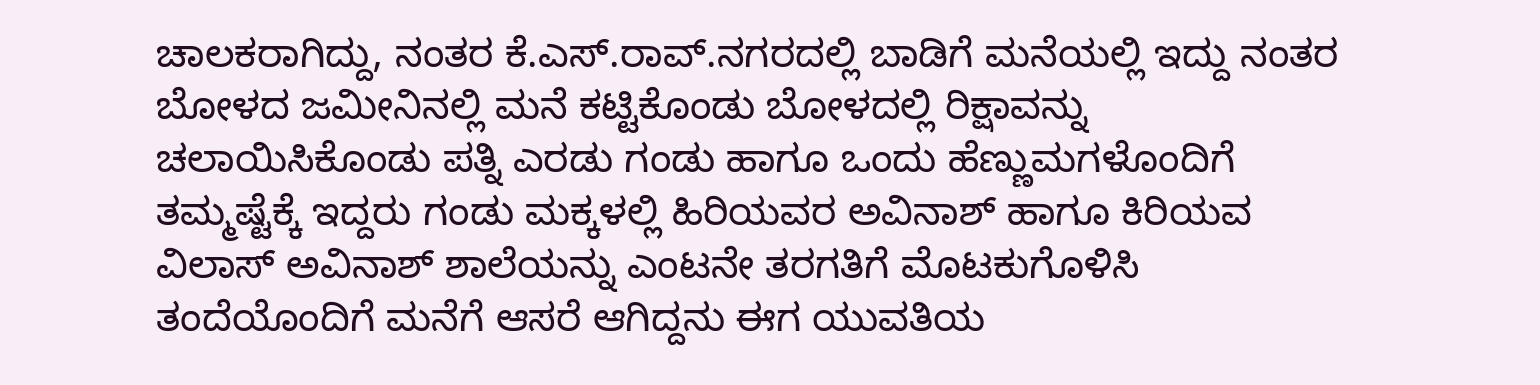ಚಾಲಕರಾಗಿದ್ದು, ನಂತರ ಕೆ.ಎಸ್.ರಾವ್.ನಗರದಲ್ಲಿ ಬಾಡಿಗೆ ಮನೆಯಲ್ಲಿ ಇದ್ದು ನಂತರ ಬೋಳದ ಜಮೀನಿನಲ್ಲಿ ಮನೆ ಕಟ್ಟಿಕೊಂಡು ಬೋಳದಲ್ಲಿ ರಿಕ್ಷಾವನ್ನು ಚಲಾಯಿಸಿಕೊಂಡು ಪತ್ನಿ ಎರಡು ಗಂಡು ಹಾಗೂ ಒಂದು ಹೆಣ್ಣುಮಗಳೊಂದಿಗೆ ತಮ್ಮಷ್ಟೆಕ್ಕೆ ಇದ್ದರು ಗಂಡು ಮಕ್ಕಳಲ್ಲಿ ಹಿರಿಯವರ ಅವಿನಾಶ್ ಹಾಗೂ ಕಿರಿಯವ ವಿಲಾಸ್ ಅವಿನಾಶ್ ಶಾಲೆಯನ್ನು ಎಂಟನೇ ತರಗತಿಗೆ ಮೊಟಕುಗೊಳಿಸಿ ತಂದೆಯೊಂದಿಗೆ ಮನೆಗೆ ಆಸರೆ ಆಗಿದ್ದನು ಈಗ ಯುವತಿಯ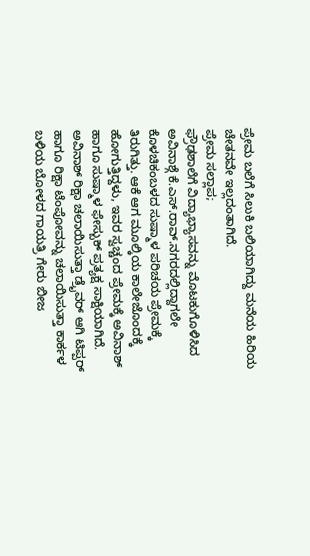ಪ್ರೇಮ ಬಲೆಗೆ ಸಿಲುಕಿ ಬಲಿಯಾಗಿದ್ದು ಮನೆಯ ಹಿರಿಯ ಚೇತನವೇ ಇಲ್ಲದಂತಾಗಿದೆ.
ಪ್ರೇಮ ಸಲ್ಲಾಪ;
ಫ್ರೌಢಶಾಲೆಗೆ ವಿದ್ಯಾಭ್ಯಾಸವನ್ನು ಮೊಟಕುಗೊಳಿಸಿದ ಅವಿನಾಶ್ಗೆ ಕೆ.ಎಸ್.ರಾವ್.ನಗರದಲ್ಲಿದ್ದಾಗಲೇ ಕೊಳಚಿಕಂಬಳದ ಸುಷ್ಮಾಳ ಪರಿಚಯ ಪ್ರೇಮಕ್ಕೆ ತಿರುಗಿತ್ತು. ಆಕೆ ಆಗ ಮೂಲ್ಕಿಯ ಕಾಲೇಜೊಂದಕ್ಕೆ ಹೋಗುತ್ತಿದ್ದಳು, ಇವರ ಸ್ವಚ್ಚಂದ ಪ್ರೇಮಕ್ಕೆ ಅವಿನಾಶ್ ಹಾಗೂ ಸುಷ್ಮಾಳ ಫೇಸ್ಬುಕ್ ಪ್ರತ್ಯಕ್ಷ ಸಾಕ್ಷಿಯಾಗಿದೆ. ಅವಿನಾಶ್ ರಿಕ್ಷಾ ಚಲಾಯಿಸುತ್ತಾ ಡ್ರೈವರ್ ಆಗಿ ಟಿಪ್ಪರ್ ಹಾಗೂ ರಿಕ್ಷಾ ಟೆಂಪೋವನ್ನು ಚಲಾಯಿಸುತ್ತಾ ಕಾರ್ಕಳ ಬಳಿಯ ಬೋಳದ ಗಾಯತ್ರಿ ಗೇರು ಬೀಜ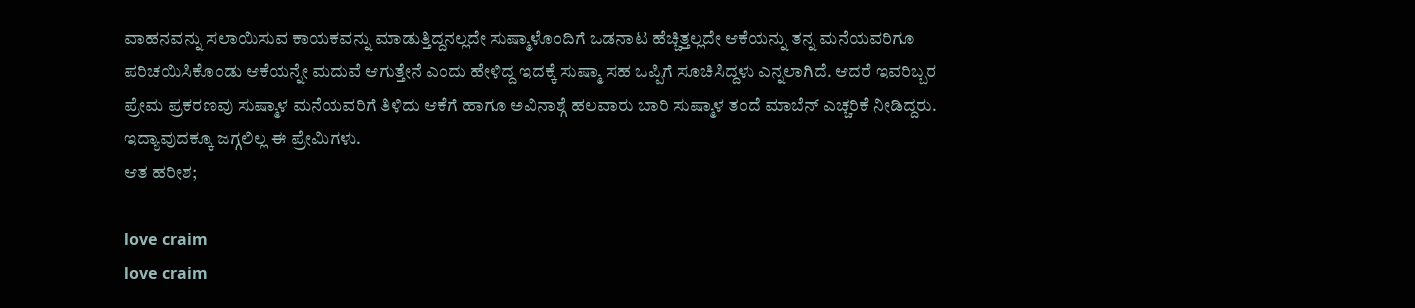ವಾಹನವನ್ನು ಸಲಾಯಿಸುವ ಕಾಯಕವನ್ನು ಮಾಡುತ್ತಿದ್ದನಲ್ಲದೇ ಸುಷ್ಮಾಳೊಂದಿಗೆ ಒಡನಾಟ ಹೆಚ್ಚಿತ್ತಲ್ಲದೇ ಆಕೆಯನ್ನು ತನ್ನ ಮನೆಯವರಿಗೂ ಪರಿಚಯಿಸಿಕೊಂಡು ಆಕೆಯನ್ನೇ ಮದುವೆ ಆಗುತ್ತೇನೆ ಎಂದು ಹೇಳಿದ್ದ ಇದಕ್ಕೆ ಸುಷ್ಮಾ ಸಹ ಒಪ್ಪಿಗೆ ಸೂಚಿಸಿದ್ದಳು ಎನ್ನಲಾಗಿದೆ. ಆದರೆ ಇವರಿಬ್ಬರ ಪ್ರೇಮ ಪ್ರಕರಣವು ಸುಷ್ಮಾಳ ಮನೆಯವರಿಗೆ ತಿಳಿದು ಆಕೆಗೆ ಹಾಗೂ ಅವಿನಾಶ್ಗೆ ಹಲವಾರು ಬಾರಿ ಸುಷ್ಮಾಳ ತಂದೆ ಮಾಬೆನ್ ಎಚ್ಚರಿಕೆ ನೀಡಿದ್ದರು. ಇದ್ಯಾವುದಕ್ಕೂ ಜಗ್ಗಲಿಲ್ಲ ಈ ಪ್ರೇಮಿಗಳು.
ಆತ ಹರೀಶ;

love craim
love craim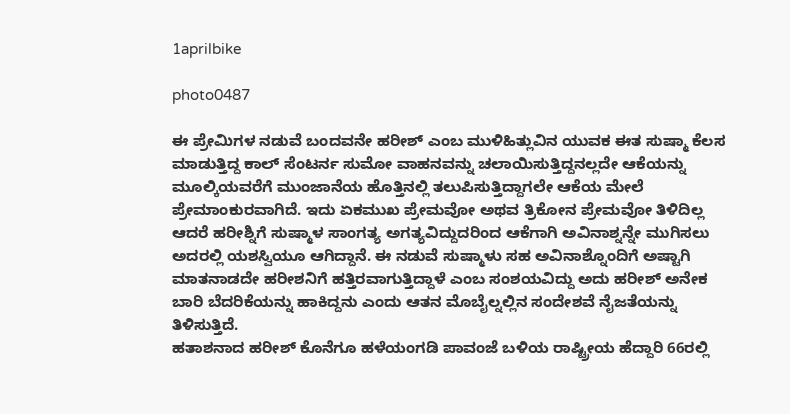1aprilbike

photo0487

ಈ ಪ್ರೇಮಿಗಳ ನಡುವೆ ಬಂದವನೇ ಹರೀಶ್ ಎಂಬ ಮುಳಿಹಿತ್ಲುವಿನ ಯುವಕ ಈತ ಸುಷ್ಮಾ ಕೆಲಸ ಮಾಡುತ್ತಿದ್ದ ಕಾಲ್ ಸೆಂಟರ್ನ ಸುಮೋ ವಾಹನವನ್ನು ಚಲಾಯಿಸುತ್ತಿದ್ದನಲ್ಲದೇ ಆಕೆಯನ್ನು ಮೂಲ್ಕಿಯವರೆಗೆ ಮುಂಜಾನೆಯ ಹೊತ್ತಿನಲ್ಲಿ ತಲುಪಿಸುತ್ತಿದ್ದಾಗಲೇ ಆಕೆಯ ಮೇಲೆ ಪ್ರೇಮಾಂಕುರವಾಗಿದೆ. ಇದು ಏಕಮುಖ ಪ್ರೇಮವೋ ಅಥವ ತ್ರಿಕೋನ ಪ್ರೇಮವೋ ತಿಳಿದಿಲ್ಲ ಆದರೆ ಹರೀಶ್ನಿಗೆ ಸುಷ್ಮಾಳ ಸಾಂಗತ್ಯ ಅಗತ್ಯವಿದ್ದುದರಿಂದ ಆಕೆಗಾಗಿ ಅವಿನಾಶ್ನನ್ನೇ ಮುಗಿಸಲು ಅದರಲ್ಲಿ ಯಶಸ್ವಿಯೂ ಆಗಿದ್ದಾನೆ. ಈ ನಡುವೆ ಸುಷ್ಮಾಳು ಸಹ ಅವಿನಾಶ್ನೊಂದಿಗೆ ಅಷ್ಟಾಗಿ ಮಾತನಾಡದೇ ಹರೀಶನಿಗೆ ಹತ್ತಿರವಾಗುತ್ತಿದ್ದಾಳೆ ಎಂಬ ಸಂಶಯವಿದ್ದು ಅದು ಹರೀಶ್ ಅನೇಕ ಬಾರಿ ಬೆದರಿಕೆಯನ್ನು ಹಾಕಿದ್ದನು ಎಂದು ಆತನ ಮೊಬೈಲ್ನಲ್ಲಿನ ಸಂದೇಶವೆ ನೈಜತೆಯನ್ನು ತಿಳಿಸುತ್ತಿದೆ.
ಹತಾಶನಾದ ಹರೀಶ್ ಕೊನೆಗೂ ಹಳೆಯಂಗಡಿ ಪಾವಂಜೆ ಬಳಿಯ ರಾಷ್ಟ್ರೀಯ ಹೆದ್ದಾರಿ 66ರಲ್ಲಿ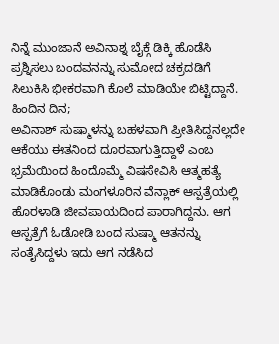ನಿನ್ನೆ ಮುಂಜಾನೆ ಅವಿನಾಶ್ನ ಬೈಕ್ಗೆ ಡಿಕ್ಕಿ ಹೊಡೆಸಿ ಪ್ರಶ್ನಿಸಲು ಬಂದವನನ್ನು ಸುಮೋದ ಚಕ್ರದಡಿಗೆ ಸಿಲುಕಿಸಿ ಭೀಕರವಾಗಿ ಕೊಲೆ ಮಾಡಿಯೇ ಬಿಟ್ಟಿದ್ದಾನೆ.
ಹಿಂದಿನ ದಿನ;
ಅವಿನಾಶ್ ಸುಷ್ಮಾಳನ್ನು ಬಹಳವಾಗಿ ಪ್ರೀತಿಸಿದ್ದನಲ್ಲದೇ ಆಕೆಯು ಈತನಿಂದ ದೂರವಾಗುತ್ತಿದ್ದಾಳೆ ಎಂಬ ಭ್ರಮೆಯಿಂದ ಹಿಂದೊಮ್ಮೆ ವಿಷಸೇವಿಸಿ ಆತ್ಮಹತ್ಯೆ ಮಾಡಿಕೊಂಡು ಮಂಗಳೂರಿನ ವೆನ್ಲಾಕ್ ಆಸ್ಪತ್ರೆಯಲ್ಲಿ ಹೊರಳಾಡಿ ಜೀವಪಾಯದಿಂದ ಪಾರಾಗಿದ್ದನು. ಆಗ ಆಸ್ಪತ್ರೆಗೆ ಓಡೋಡಿ ಬಂದ ಸುಷ್ಮಾ ಆತನನ್ನು ಸಂತೈಸಿದ್ದಳು ಇದು ಆಗ ನಡೆಸಿದ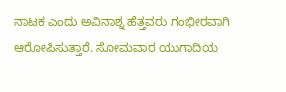ನಾಟಕ ಎಂದು ಅವಿನಾಶ್ನ ಹೆತ್ತವರು ಗಂಭೀರವಾಗಿ ಆರೋಪಿಸುತ್ತಾರೆ. ಸೋಮವಾರ ಯುಗಾದಿಯ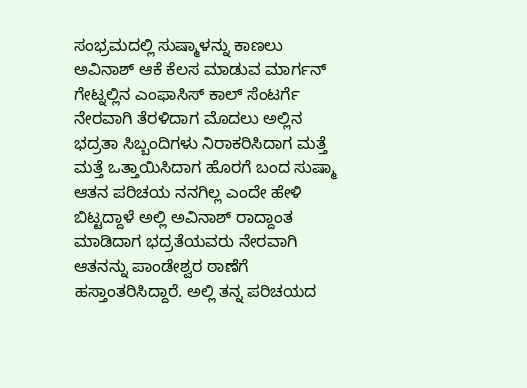ಸಂಭ್ರಮದಲ್ಲಿ ಸುಷ್ಮಾಳನ್ನು ಕಾಣಲು ಅವಿನಾಶ್ ಆಕೆ ಕೆಲಸ ಮಾಡುವ ಮಾರ್ಗನ್ ಗೇಟ್ನಲ್ಲಿನ ಎಂಫಾಸಿಸ್ ಕಾಲ್ ಸೆಂಟರ್ಗೆ ನೇರವಾಗಿ ತೆರಳಿದಾಗ ಮೊದಲು ಅಲ್ಲಿನ ಭದ್ರತಾ ಸಿಬ್ಬಂದಿಗಳು ನಿರಾಕರಿಸಿದಾಗ ಮತ್ತೆ ಮತ್ತೆ ಒತ್ತಾಯಿಸಿದಾಗ ಹೊರಗೆ ಬಂದ ಸುಷ್ಮಾ ಆತನ ಪರಿಚಯ ನನಗಿಲ್ಲ ಎಂದೇ ಹೇಳಿ ಬಿಟ್ಟದ್ದಾಳೆ ಅಲ್ಲಿ ಅವಿನಾಶ್ ರಾದ್ದಾಂತ ಮಾಡಿದಾಗ ಭದ್ರತೆಯವರು ನೇರವಾಗಿ ಆತನನ್ನು ಪಾಂಡೇಶ್ವರ ಠಾಣೆಗೆ ಹಸ್ತಾಂತರಿಸಿದ್ದಾರೆ. ಅಲ್ಲಿ ತನ್ನ ಪರಿಚಯದ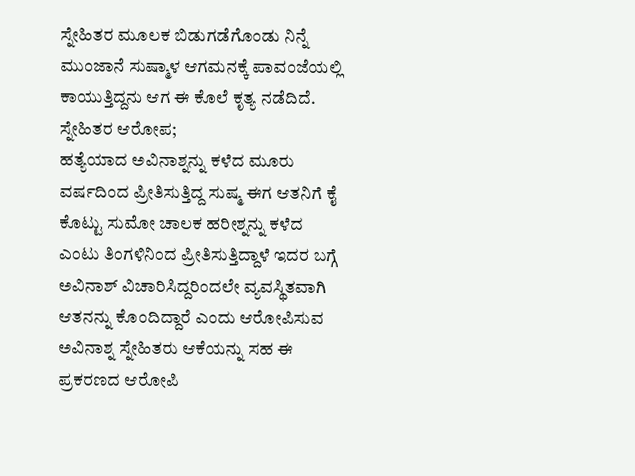ಸ್ನೇಹಿತರ ಮೂಲಕ ಬಿಡುಗಡೆಗೊಂಡು ನಿನ್ನೆ ಮುಂಜಾನೆ ಸುಷ್ಮಾಳ ಆಗಮನಕ್ಕೆ ಪಾವಂಜೆಯಲ್ಲಿ ಕಾಯುತ್ತಿದ್ದನು ಆಗ ಈ ಕೊಲೆ ಕೃತ್ಯ ನಡೆದಿದೆ.
ಸ್ನೇಹಿತರ ಆರೋಪ;
ಹತ್ಯೆಯಾದ ಅವಿನಾಶ್ನನ್ನು ಕಳೆದ ಮೂರು ವರ್ಷದಿಂದ ಪ್ರೀತಿಸುತ್ತಿದ್ದ ಸುಷ್ಮ ಈಗ ಆತನಿಗೆ ಕೈ ಕೊಟ್ಟು ಸುಮೋ ಚಾಲಕ ಹರೀಶ್ನನ್ನು ಕಳೆದ ಎಂಟು ತಿಂಗಳಿನಿಂದ ಪ್ರೀತಿಸುತ್ತಿದ್ದಾಳೆ ಇದರ ಬಗ್ಗೆ ಅವಿನಾಶ್ ವಿಚಾರಿಸಿದ್ದರಿಂದಲೇ ವ್ಯವಸ್ಥಿತವಾಗಿ ಆತನನ್ನು ಕೊಂದಿದ್ದಾರೆ ಎಂದು ಆರೋಪಿಸುವ ಅವಿನಾಶ್ನ ಸ್ನೇಹಿತರು ಆಕೆಯನ್ನು ಸಹ ಈ ಪ್ರಕರಣದ ಆರೋಪಿ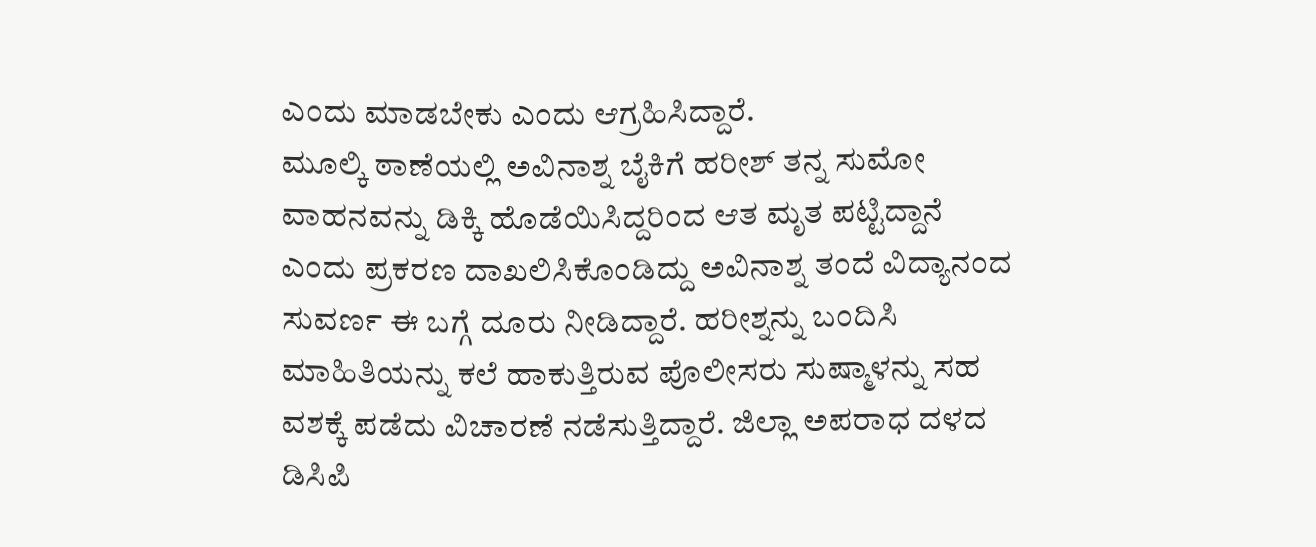ಎಂದು ಮಾಡಬೇಕು ಎಂದು ಆಗ್ರಹಿಸಿದ್ದಾರೆ.
ಮೂಲ್ಕಿ ಠಾಣೆಯಲ್ಲಿ ಅವಿನಾಶ್ನ ಬೈಕಿಗೆ ಹರೀಶ್ ತನ್ನ ಸುಮೋ ವಾಹನವನ್ನು ಡಿಕ್ಕಿ ಹೊಡೆಯಿಸಿದ್ದರಿಂದ ಆತ ಮೃತ ಪಟ್ಟಿದ್ದಾನೆ ಎಂದು ಪ್ರಕರಣ ದಾಖಲಿಸಿಕೊಂಡಿದ್ದು ಅವಿನಾಶ್ನ ತಂದೆ ವಿದ್ಯಾನಂದ ಸುವರ್ಣ ಈ ಬಗ್ಗೆ ದೂರು ನೀಡಿದ್ದಾರೆ. ಹರೀಶ್ನನ್ನು ಬಂದಿಸಿ ಮಾಹಿತಿಯನ್ನು ಕಲೆ ಹಾಕುತ್ತಿರುವ ಪೊಲೀಸರು ಸುಷ್ಮಾಳನ್ನು ಸಹ ವಶಕ್ಕೆ ಪಡೆದು ವಿಚಾರಣೆ ನಡೆಸುತ್ತಿದ್ದಾರೆ. ಜಿಲ್ಲಾ ಅಪರಾಧ ದಳದ ಡಿಸಿಪಿ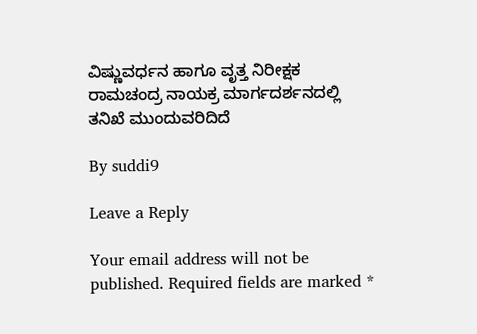ವಿಷ್ಣುವರ್ಧನ ಹಾಗೂ ವೃತ್ತ ನಿರೀಕ್ಷಕ ರಾಮಚಂದ್ರ ನಾಯಕ್ರ ಮಾರ್ಗದರ್ಶನದಲ್ಲಿ ತನಿಖೆ ಮುಂದುವರಿದಿದೆ

By suddi9

Leave a Reply

Your email address will not be published. Required fields are marked *